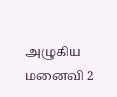அழுகிய மனைவி 2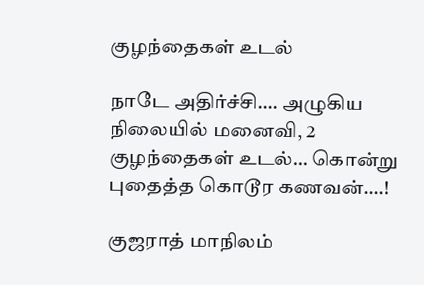குழந்தைகள் உடல்

நாடே அதிர்ச்சி…. அழுகிய நிலையில் மனைவி, 2 குழந்தைகள் உடல்… கொன்று புதைத்த கொடூர கணவன்….!

குஜராத் மாநிலம்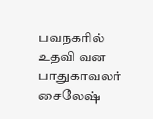பவநகரில் உதவி வன பாதுகாவலர் சைலேஷ்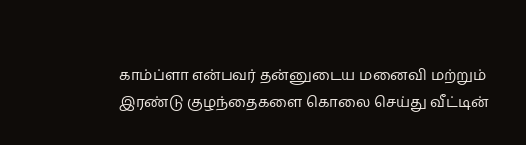காம்ப்ளா என்பவர் தன்னுடைய மனைவி மற்றும் இரண்டு குழந்தைகளை கொலை செய்து வீட்டின்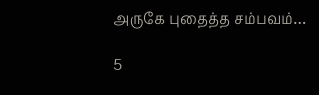அருகே புதைத்த சம்பவம்…

5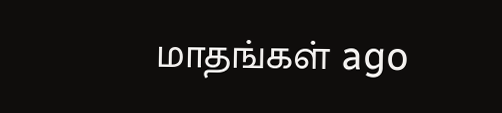மாதங்கள் ago